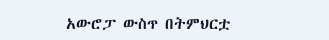አውሮፓ ውስጥ በትምህርቷ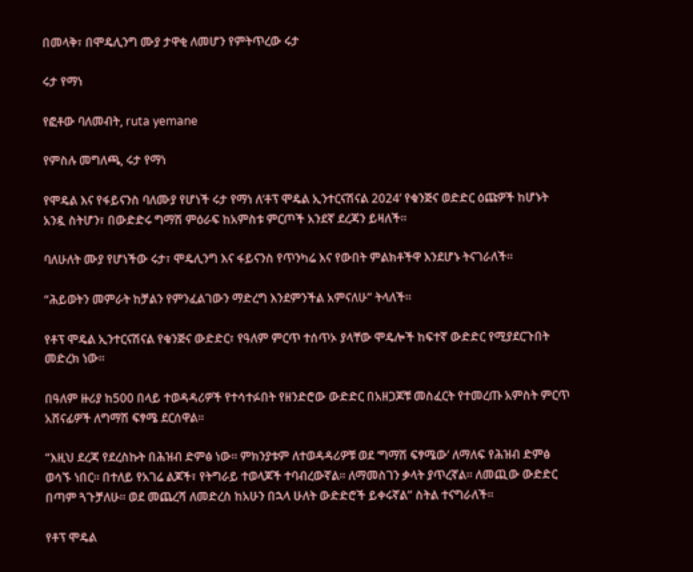በመላቅ፣ በሞዴሊንግ ሙያ ታዋቂ ለመሆን የምትጥረው ሩታ

ሩታ የማነ

የፎቶው ባለመብት, ruta yemane

የምስሉ መግለጫ, ሩታ የማነ

የሞዴል እና የፋይናንስ ባለሙያ የሆነች ሩታ የማነ ለ‘ቶፕ ሞዴል ኢንተርናሽናል 2024’ የቁንጅና ወድድር ዕጩዎች ከሆኑት አንዷ ስትሆን፣ በውድድሩ ግማሽ ምዕራፍ ከአምስቱ ምርጦች አንደኛ ደረጃን ይዛለች።

ባለሁለት ሙያ የሆነችው ሩታ፣ ሞዴሊንግ እና ፋይናንስ የጥንካሬ እና የውበት ምልክቶችዋ እንደሆኑ ትናገራለች።

“ሕይወትን መምራት ከቻልን የምንፈልገውን ማድረግ እንደምንችል አምናለሁ” ትላለች።

የቶፕ ሞዴል ኢንተርናሽናል የቁንጅና ውድድር፣ የዓለም ምርጥ ተሰጥኦ ያላቸው ሞዴሎች ከፍተኛ ውድድር የሚያደርጉበት መድረክ ነው።

በዓለም ዙሪያ ከ500 በላይ ተወዳዳሪዎች የተሳተፉበት የዘንድሮው ውድድር በአዘጋጆቹ መስፈርት የተመረጡ አምስት ምርጥ አሸናፊዎች ለግማሽ ፍፃሜ ደርሰዋል።

“እዚህ ደረጃ የደረስኩት በሕዝብ ድምፅ ነው። ምክንያቱም ለተወዳዳሪዎቹ ወደ ‘ግማሽ ፍፃሜው’ ለማለፍ የሕዝብ ድምፅ ወሳኙ ነበር። በተለይ የአገሬ ልጆች፣ የትግራይ ተወላጆች ተባብረውኛል። ለማመስገን ቃላት ያጥረኛል። ለመጪው ውድድር በጣም ጓጉቻለሁ። ወደ መጨረሻ ለመድረስ ከአሁን በኋላ ሁለት ውድድሮች ይቀሩኛል” ስትል ተናግራለች።

የቶፕ ሞዴል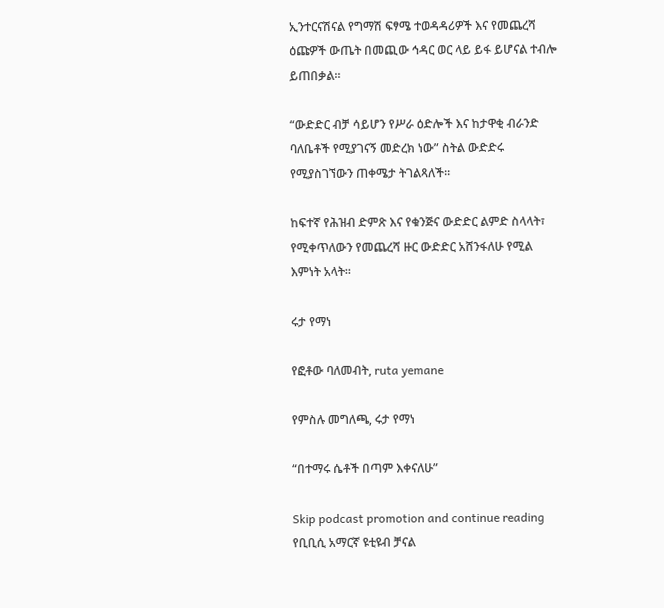ኢንተርናሽናል የግማሽ ፍፃሜ ተወዳዳሪዎች እና የመጨረሻ ዕጩዎች ውጤት በመጪው ኅዳር ወር ላይ ይፋ ይሆናል ተብሎ ይጠበቃል።

“ውድድር ብቻ ሳይሆን የሥራ ዕድሎች እና ከታዋቂ ብራንድ ባለቤቶች የሚያገናኝ መድረክ ነው” ስትል ውድድሩ የሚያስገኘውን ጠቀሜታ ትገልጻለች።

ከፍተኛ የሕዝብ ድምጽ እና የቁንጅና ውድድር ልምድ ስላላት፣ የሚቀጥለውን የመጨረሻ ዙር ውድድር አሸንፋለሁ የሚል እምነት አላት።

ሩታ የማነ

የፎቶው ባለመብት, ruta yemane

የምስሉ መግለጫ, ሩታ የማነ

“በተማሩ ሴቶች በጣም እቀናለሁ”

Skip podcast promotion and continue reading
የቢቢሲ አማርኛ ዩቲዩብ ቻናል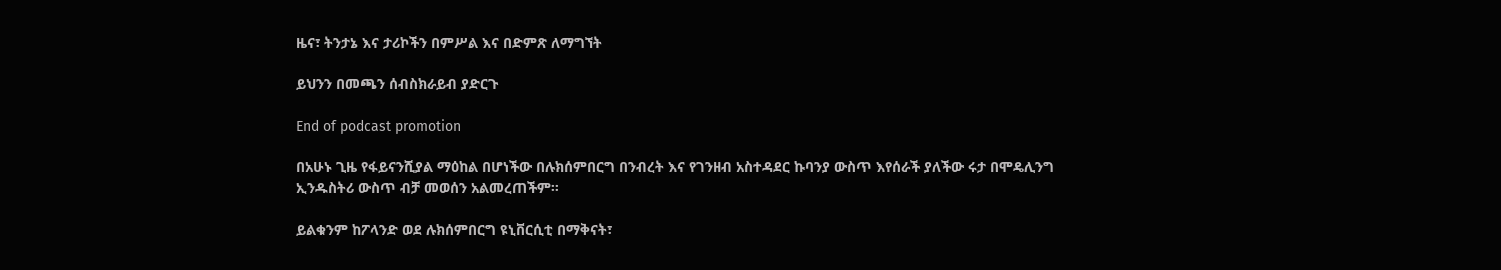ዜና፣ ትንታኔ እና ታሪኮችን በምሥል እና በድምጽ ለማግኘት

ይህንን በመጫን ሰብስክራይብ ያድርጉ

End of podcast promotion

በአሁኑ ጊዜ የፋይናንሺያል ማዕከል በሆነችው በሉክሰምበርግ በንብረት እና የገንዘብ አስተዳደር ኩባንያ ውስጥ እየሰራች ያለችው ሩታ በሞዴሊንግ ኢንዱስትሪ ውስጥ ብቻ መወሰን አልመረጠችም።

ይልቁንም ከፖላንድ ወደ ሉክሰምበርግ ዩኒቨርሲቲ በማቅናት፣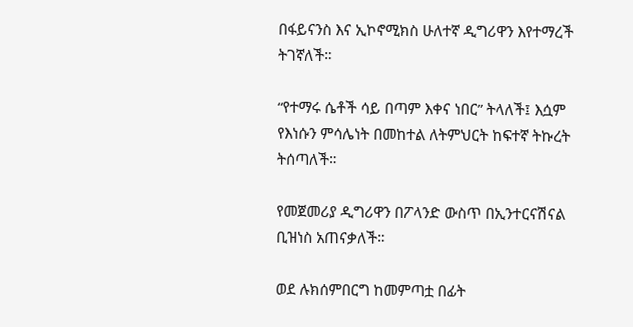በፋይናንስ እና ኢኮኖሚክስ ሁለተኛ ዲግሪዋን እየተማረች ትገኛለች።

“የተማሩ ሴቶች ሳይ በጣም እቀና ነበር” ትላለች፤ እሷም የእነሱን ምሳሌነት በመከተል ለትምህርት ከፍተኛ ትኩረት ትሰጣለች።

የመጀመሪያ ዲግሪዋን በፖላንድ ውስጥ በኢንተርናሽናል ቢዝነስ አጠናቃለች።

ወደ ሉክሰምበርግ ከመምጣቷ በፊት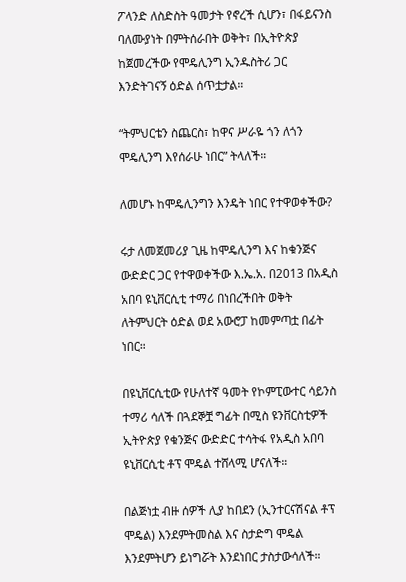ፖላንድ ለስድስት ዓመታት የኖረች ሲሆን፣ በፋይናንስ ባለሙያነት በምትሰራበት ወቅት፣ በኢትዮጵያ ከጀመረችው የሞዴሊንግ ኢንዱስትሪ ጋር እንድትገናኝ ዕድል ሰጥቷታል።

“ትምህርቴን ስጨርስ፣ ከዋና ሥራዬ ጎን ለጎን ሞዴሊንግ እየሰራሁ ነበር” ትላለች።

ለመሆኑ ከሞዴሊንግን እንዴት ነበር የተዋወቀችው?

ሩታ ለመጀመሪያ ጊዜ ከሞዴሊንግ እና ከቁንጅና ውድድር ጋር የተዋወቀችው እ.ኤ.አ. በ2013 በአዲስ አበባ ዩኒቨርሲቲ ተማሪ በነበረችበት ወቅት ለትምህርት ዕድል ወደ አውሮፓ ከመምጣቷ በፊት ነበር።

በዩኒቨርሲቲው የሁለተኛ ዓመት የኮምፒውተር ሳይንስ ተማሪ ሳለች በጓደኞቿ ግፊት በሚስ ዩንቨርስቲዎች ኢትዮጵያ የቁንጅና ውድድር ተሳትፋ የአዲስ አበባ ዩኒቨርሲቲ ቶፕ ሞዴል ተሸላሚ ሆናለች።

በልጅነቷ ብዙ ሰዎች ሊያ ከበደን (ኢንተርናሽናል ቶፕ ሞዴል) እንደምትመስል እና ስታድግ ሞዴል እንደምትሆን ይነግሯት እንደነበር ታስታውሳለች።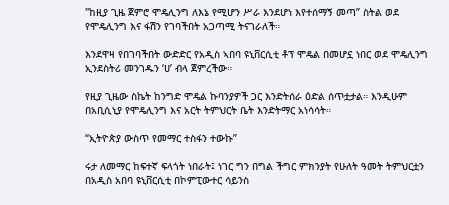"ከዚያ ጊዜ ጀምሮ ሞዴሊንግ ለእኔ የሚሆን ሥራ እንደሆነ እየተሰማኝ መጣ” ስትል ወደ የሞዴሊንግ እና ፋሽን የገባችበት አጋጣሚ ትናገራለች።

እንደዋዛ የበገባችበት ውድድር የአዲስ ኣበባ ዩኒቨርሲቲ ቶፕ ሞዴል በመሆኗ ነበር ወደ ሞዴሊንግ ኢንደስትሪ መንገዱን ‘ሀ’ ብላ ጀምረችው።

የዚያ ጊዜው ስኬት ከንግድ ሞዴል ኩባንያዎች ጋር እንድትሰራ ዕድል ሰጥቷታል። እንዲሁም በአቢሲኒያ የሞዴሊንግ እና አርት ትምህርት ቤት እንድትማር አነሳሳት።

“ኢትዮጵያ ውስጥ የመማር ተስፋን ተውኩ”

ሩታ ለመማር ከፍተኛ ፍላጎት ነበራት፤ ነገር ግን በግል ችግር ምክንያት የሁለት ዓመት ትምህርቷን በአዲስ አበባ ዩኒቨርሲቲ በኮምፒውተር ሳይንስ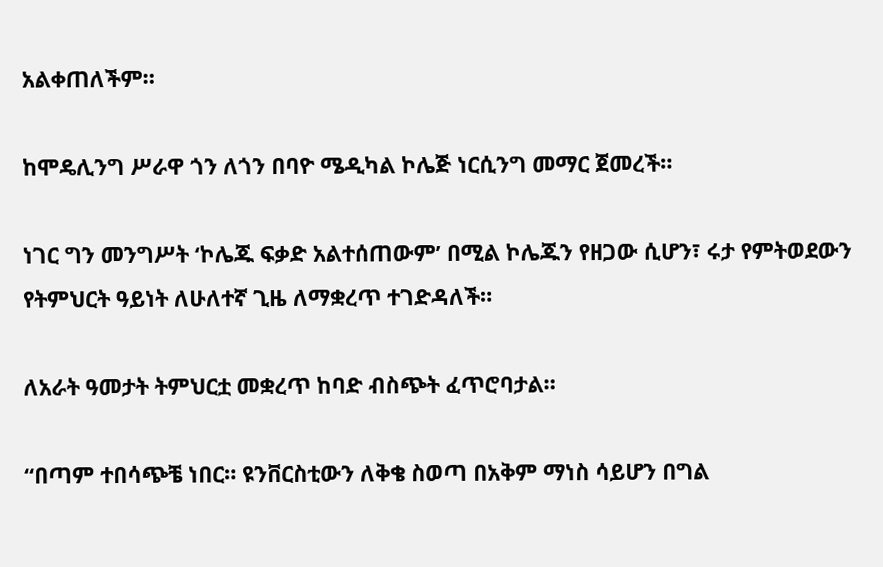አልቀጠለችም።

ከሞዴሊንግ ሥራዋ ጎን ለጎን በባዮ ሜዲካል ኮሌጅ ነርሲንግ መማር ጀመረች።

ነገር ግን መንግሥት ‘ኮሌጁ ፍቃድ አልተሰጠውም’ በሚል ኮሌጁን የዘጋው ሲሆን፣ ሩታ የምትወደውን የትምህርት ዓይነት ለሁለተኛ ጊዜ ለማቋረጥ ተገድዳለች።

ለአራት ዓመታት ትምህርቷ መቋረጥ ከባድ ብስጭት ፈጥሮባታል።

“በጣም ተበሳጭቼ ነበር። ዩንቨርስቲውን ለቅቄ ስወጣ በአቅም ማነስ ሳይሆን በግል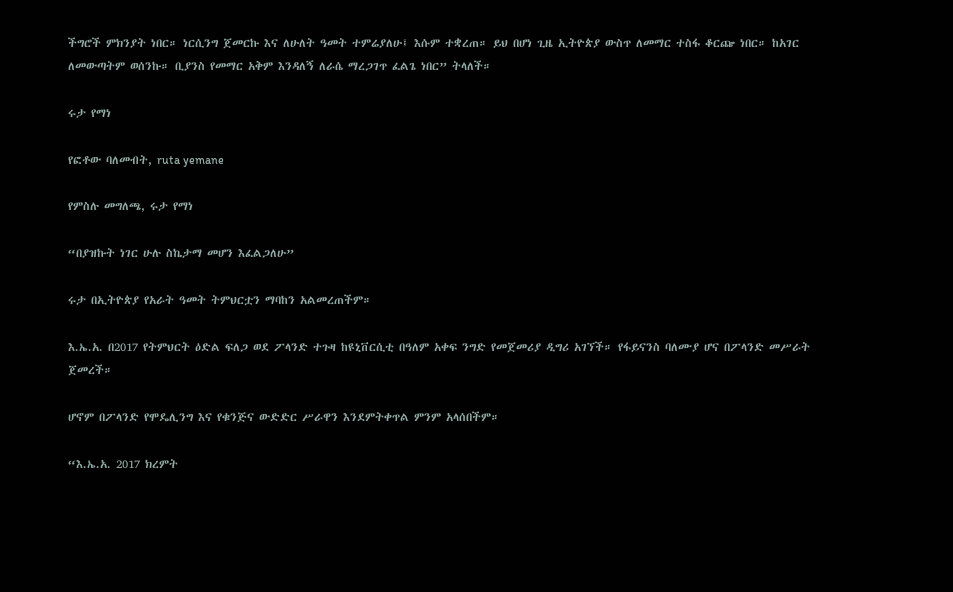ችግሮች ምክንያት ነበር። ነርሲንግ ጀመርኩ እና ለሁለት ዓመት ተምሬያለሁ፤ እሱም ተቋረጠ። ይህ በሆነ ጊዜ ኢትዮጵያ ውስጥ ለመማር ተስፋ ቆርጬ ነበር። ከአገር ለመውጣትም ወሰንኩ። ቢያንስ የመማር አቅም እንዳለኝ ለራሴ ማረጋገጥ ፈልጌ ነበር” ትላለች።

ሩታ የማነ

የፎቶው ባለመብት, ruta yemane

የምስሉ መግለጫ, ሩታ የማነ

“በያዝኩት ነገር ሁሉ ስኬታማ መሆን እፈልጋለሁ”

ሩታ በኢትዮጵያ የአራት ዓመት ትምህርቷን ማባከን አልመረጠችም።

እ.ኤ.አ. በ2017 የትምህርት ዕድል ፍለጋ ወደ ፖላንድ ተጉዛ ከዩኒቨርሲቲ በዓለም አቀፍ ንግድ የመጀመሪያ ዲግሪ አገኘች። የፋይናንስ ባለሙያ ሆና በፖላንድ መሥራት ጀመረች።

ሆኖም በፖላንድ የሞዴሊንግ እና የቁንጅና ውድድር ሥራዋን እንደምትቀጥል ምንም አላሰበችም።

“እ.ኤ.አ. 2017 ክረምት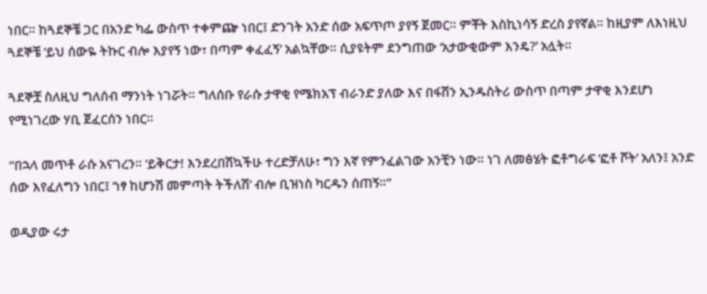ነበር። ከጓደኞቼ ጋር በአንድ ካፌ ውስጥ ተቀምጬ ነበር፤ ድንገት አንድ ሰው አፍጥጦ ያየኝ ጀመር። ምቾት እስኪነሳኝ ድረስ ያየኛል። ከዚያም ለእነዚህ ጓደኞቼ ‘ይህ ሰውዬ ትኩር ብሎ እያየኝ ነው፣ በጣም ቀፈፈኝ’ አልኳቸው። ሲያዩትም ደንግጠው ‘አታውቂውም እንዴ?’ አሏት።

ጓደኞቿ ስለዚህ ግለሰብ ማንነት ነገሯት። ግለሰቡ የራሱ ታዋቂ የሜክአፕ ብራንድ ያለው እና በፋሽን ኢንዱስትሪ ውስጥ በጣም ታዋቂ እንደሆነ የሚነገረው ሃቢ ጀፈርሰን ነበር።

“በኋላ መጥቶ ራሱ አናገረን። ‘ይቅርታ! እንደረበሽኳችሁ ተረድቻለሁ፣ ግን እኛ የምንፈልገው አንቺን ነው። ነገ ለመፅሄት ፎቶግራፍ ‘ፎቶ ሾት’ አለን፤ አንድ ሰው እየፈለግን ነበር፤ ‘ነፃ ከሆንሽ መምጣት ትችለሽ’ ብሎ ቢዝነስ ካርዱን ሰጠኝ።”

ወዲያው ሩታ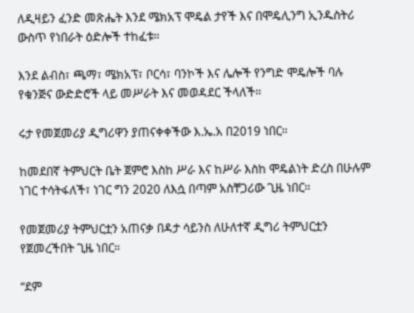ለዲዛይን ፈንድ መጽሔት እንደ ሜክአፕ ሞዴል ታየች እና በሞዴሊንግ ኢንዱስትሪ ውስጥ የነበራት ዕድሎች ተከፈቱ።

እንደ ልብስ፣ ጫማ፣ ሜክአፕ፣ ቦርሳ፣ ባንኮች እና ሌሎች የንግድ ሞዴሎች ባሉ የቁንጅና ውድድሮች ላይ መሥራት እና መወዳደር ችላለች።

ሩታ የመጀመሪያ ዲግሪዋን ያጠናቀቀችው እ.ኤ.አ በ2019 ነበር።

ከመደበኛ ትምህርት ቤት ጀምሮ እስከ ሥራ እና ከሥራ እስከ ሞዴልነት ድረስ በሁሉም ነገር ተሳትፋለች፣ ነገር ግን 2020 ለእሷ በጣም አስቸጋሪው ጊዜ ነበር።

የመጀመሪያ ትምህርቷን አጠናቃ በዳታ ሳይንስ ለሁለተኛ ዲግሪ ትምህርቷን የጀመረችበት ጊዜ ነበር።

“ደም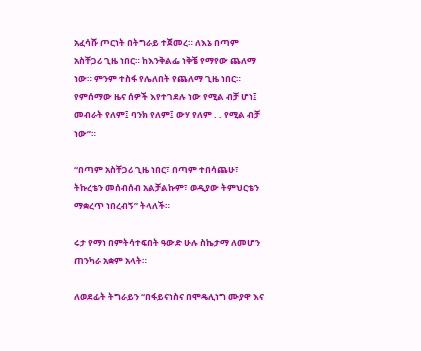አፈሳሹ ጦርነት በትግራይ ተጀመረ። ለእኔ በጣም አስቸጋሪ ጊዜ ነበር። ከእንቅልፌ ነቅቼ የማየው ጨለማ ነው። ምንም ተስፋ የሌለበት የጨለማ ጊዜ ነበር። የምሰማው ዜና ሰዎች እየተገደሉ ነው የሚል ብቻ ሆነ፤ መብራት የለም፤ ባንክ የለም፤ ውሃ የለም . . የሚል ብቻ ነው”።

“በጣም አስቸጋሪ ጊዜ ነበር፣ በጣም ተበሳጨሁ፣ ትኩረቴን መሰብሰብ አልቻልኩም፣ ወዲያው ትምህርቴን ማቋረጥ ነበረብኝ” ትላለች።

ሩታ የማነ በምትሳተፍበት ዓውድ ሁሉ ስኬታማ ለመሆን ጠንካራ አቋም አላት።

ለወደፊት ትግራይን “በፋይናነስና በሞዴሊነግ ሙያዋ እና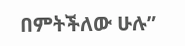በምትችለው ሁሉ”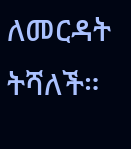ለመርዳት ትሻለች።